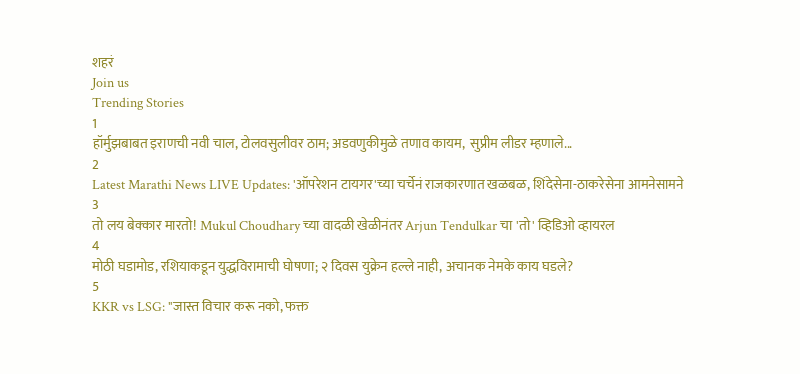शहरं
Join us
Trending Stories
1
हॉर्मुझबाबत इराणची नवी चाल, टोलवसुलीवर ठाम; अडवणुकीमुळे तणाव कायम,  सुप्रीम लीडर म्हणाले...
2
Latest Marathi News LIVE Updates: 'ऑपरेशन टायगर'च्या चर्चेनं राजकारणात खळबळ, शिंदेसेना-ठाकरेसेना आमनेसामने
3
तो लय बेक्कार मारतो! Mukul Choudhary च्या वादळी खेळीनंतर Arjun Tendulkar चा 'तो' व्हिडिओ व्हायरल
4
मोठी घडामोड, रशियाकडून युद्धविरामाची घोषणा; २ दिवस युक्रेन हल्ले नाही, अचानक नेमके काय घडले?
5
KKR vs LSG: "जास्त विचार करू नको, फक्त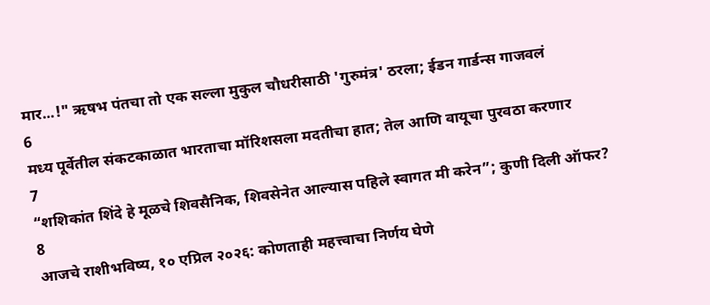मार...!" ऋषभ पंतचा तो एक सल्ला मुकुल चौधरीसाठी 'गुरुमंत्र' ठरला; ईडन गार्डन्स गाजवलं
6
मध्य पूर्वेतील संकटकाळात भारताचा मॉरिशसला मदतीचा हात; तेल आणि वायूचा पुरवठा करणार
7
“शशिकांत शिंदे हे मूळचे शिवसैनिक, शिवसेनेत आल्यास पहिले स्वागत मी करेन”; कुणी दिली ऑफर?
8
आजचे राशीभविष्य, १० एप्रिल २०२६: कोणताही महत्त्वाचा निर्णय घेणे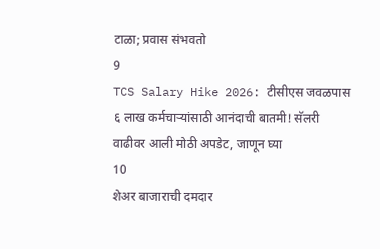टाळा; प्रवास संभवतो
9
TCS Salary Hike 2026: टीसीएस जवळपास ६ लाख कर्मचाऱ्यांसाठी आनंदाची बातमी! सॅलरी वाढीवर आली मोठी अपडेट, जाणून घ्या
10
शेअर बाजाराची दमदार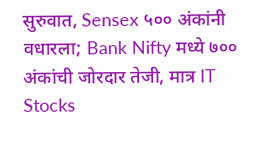सुरुवात, Sensex ५०० अंकांनी वधारला; Bank Nifty मध्ये ७०० अंकांची जोरदार तेजी, मात्र IT Stocks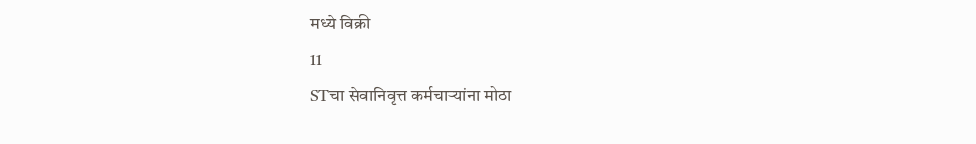मध्ये विक्री
11
STचा सेवानिवृत्त कर्मचाऱ्यांना मोठा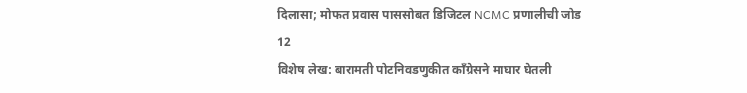दिलासा; मोफत प्रवास पाससोबत डिजिटल NCMC प्रणालीची जोड
12
विशेष लेख: बारामती पोटनिवडणुकीत काँग्रेसने माघार घेतली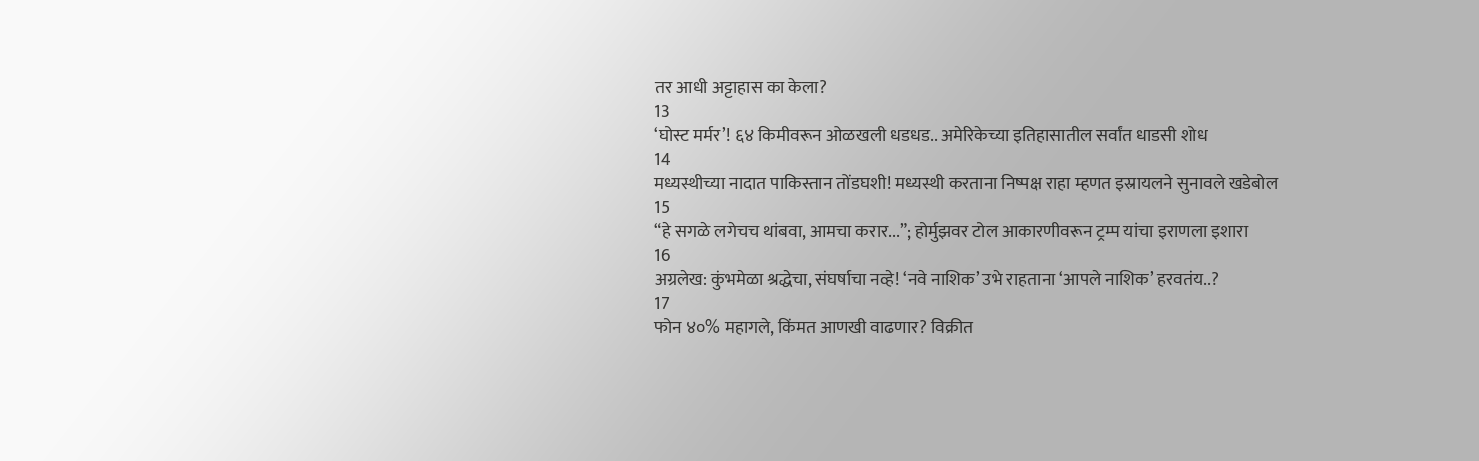तर आधी अट्टाहास का केला?
13
‘घोस्ट मर्मर’! ६४ किमीवरून ओळखली धडधड.. अमेरिकेच्या इतिहासातील सर्वांत धाडसी शोध
14
मध्यस्थीच्या नादात पाकिस्तान तोंडघशी! मध्यस्थी करताना निष्पक्ष राहा म्हणत इस्रायलने सुनावले खडेबोल
15
“हे सगळे लगेचच थांबवा, आमचा करार...”; होर्मुझवर टोल आकारणीवरून ट्रम्प यांचा इराणला इशारा
16
अग्रलेख: कुंभमेळा श्रद्धेचा, संघर्षाचा नव्हे! ‘नवे नाशिक’ उभे राहताना ‘आपले नाशिक’ हरवतंय..?
17
फोन ४०% महागले, किंमत आणखी वाढणार? विक्रीत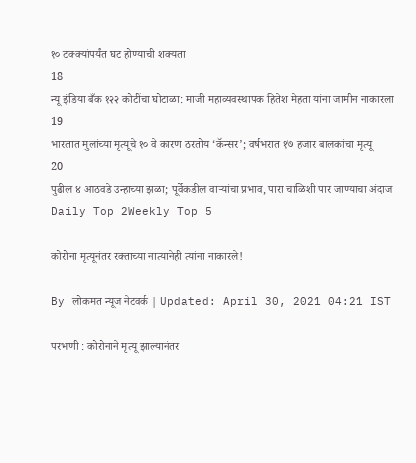१० टक्क्यांपर्यंत घट होण्याची शक्यता
18
न्यू इंडिया बँक १२२ कोटींचा घोटाळा: माजी महाव्यवस्थापक हितेश मेहता यांना जामीन नाकारला
19
भारतात मुलांच्या मृत्यूचे १० वे कारण ठरतोय ‘कॅन्सर’; वर्षभरात १७ हजार बालकांचा मृत्यू
20
पुढील ४ आठवडे उन्हाच्या झळा; पूर्वेकडील वाऱ्यांचा प्रभाव, पारा चाळिशी पार जाण्याचा अंदाज
Daily Top 2Weekly Top 5

कोरोना मृत्यूनंतर रक्ताच्या नात्यानेही त्यांना नाकारले!

By लोकमत न्यूज नेटवर्क | Updated: April 30, 2021 04:21 IST

परभणी : कोरोनाने मृत्यू झाल्यानंतर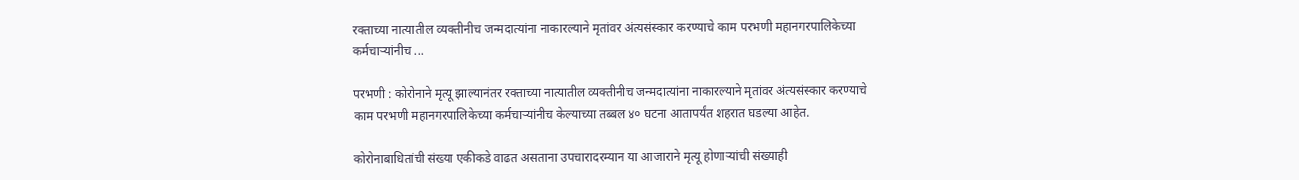रक्ताच्या नात्यातील व्यक्तीनीच जन्मदात्यांना नाकारल्याने मृतांवर अंत्यसंस्कार करण्याचे काम परभणी महानगरपालिकेच्या कर्मचाऱ्यांनीच ...

परभणी : कोरोनाने मृत्यू झाल्यानंतर रक्ताच्या नात्यातील व्यक्तीनीच जन्मदात्यांना नाकारल्याने मृतांवर अंत्यसंस्कार करण्याचे काम परभणी महानगरपालिकेच्या कर्मचाऱ्यांनीच केल्याच्या तब्बल ४० घटना आतापर्यंत शहरात घडल्या आहेत.

कोरोनाबाधितांची संख्या एकीकडे वाढत असताना उपचारादरम्यान या आजाराने मृत्यू होणाऱ्यांची संख्याही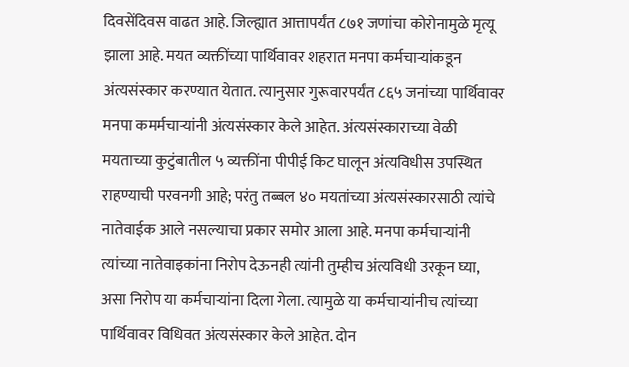दिवसेंदिवस वाढत आहे. जिल्ह्यात आत्तापर्यंत ८७१ जणांचा कोरोनामुळे मृत्यू झाला आहे. मयत व्यक्तींच्या पार्थिवावर शहरात मनपा कर्मचाऱ्यांकडून अंत्यसंस्कार करण्यात येतात. त्यानुसार गुरूवारपर्यंत ८६५ जनांच्या पार्थिवावर मनपा कमर्मचाऱ्यांनी अंत्यसंस्कार केले आहेत. अंत्यसंस्काराच्या वेळी मयताच्या कुटुंबातील ५ व्यक्तींना पीपीई किट घालून अंत्यविधीस उपस्थित राहण्याची परवनगी आहे; परंतु तब्बल ४० मयतांच्या अंत्यसंस्कारसाठी त्यांचे नातेवाईक आले नसल्याचा प्रकार समोर आला आहे. मनपा कर्मचाऱ्यांनी त्यांच्या नातेवाइकांना निरोप देऊनही त्यांनी तुम्हीच अंत्यविधी उरकून घ्या, असा निरोप या कर्मचाऱ्यांना दिला गेला. त्यामुळे या कर्मचाऱ्यांनीच त्यांच्या पार्थिवावर विधिवत अंत्यसंस्कार केले आहेत. दोन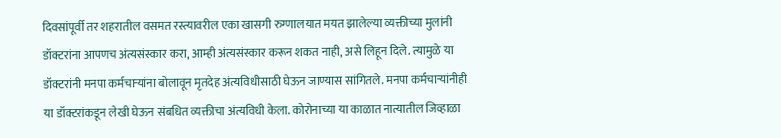दिवसांपूर्वी तर शहरातील वसमत रस्त्यावरील एका खासगी रुग्णालयात मयत झालेल्या व्यक्तीच्या मुलांनी डॉक्टरांना आपणच अंत्यसंस्कार करा, आम्ही अंत्यसंस्कार करून शकत नाही, असे लिहून दिले. त्यामुळे या डॉक्टरांनी मनपा कर्मचाऱ्यांना बोलावून मृतदेह अंत्यविधीसाठी घेऊन जाण्यास सांगितले. मनपा कर्मचाऱ्यांनीही या डॉक्टरांकडून लेखी घेऊन संबधित व्यक्तीचा अंत्यविधी केला. कोरोनाच्या या काळात नात्यातील जिव्हाळा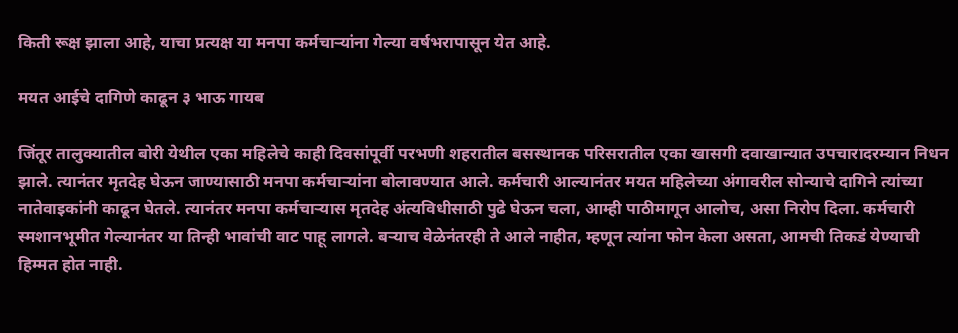किती रूक्ष झाला आहे, याचा प्रत्यक्ष या मनपा कर्मचाऱ्यांना गेल्या वर्षभरापासून येत आहे.

मयत आईचे दागिणे काढून ३ भाऊ गायब

जिंतूर तालुक्यातील बोरी येथील एका महिलेचे काही दिवसांपूर्वी परभणी शहरातील बसस्थानक परिसरातील एका खासगी दवाखान्यात उपचारादरम्यान निधन झाले. त्यानंतर मृतदेह घेऊन जाण्यासाठी मनपा कर्मचाऱ्यांना बोलावण्यात आले. कर्मचारी आल्यानंतर मयत महिलेच्या अंगावरील सोन्याचे दागिने त्यांच्या नातेवाइकांनी काढून घेतले. त्यानंतर मनपा कर्मचाऱ्यास मृतदेह अंत्यविधीसाठी पुढे घेऊन चला, आम्ही पाठीमागून आलोच, असा निरोप दिला. कर्मचारी स्मशानभूमीत गेल्यानंतर या तिन्ही भावांची वाट पाहू लागले. बऱ्याच वेळेनंतरही ते आले नाहीत, म्हणून त्यांना फोन केला असता, आमची तिकडं येण्याची हिम्मत होत नाही.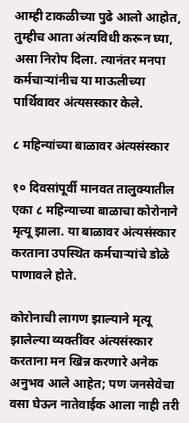आम्ही टाकळीच्या पुढे आलो आहोत, तुम्हीच आता अंत्यविधी करून घ्या, असा निरोप दिला. त्यानंतर मनपा कर्मचाऱ्यांनीच या माऊलीच्या पार्थिवावर अंत्यसस्कार केले.

८ महिन्यांच्या बाळावर अंत्यसंस्कार

१० दिवसांपूर्वी मानवत तालुक्यातील एका ८ महिन्याच्या बाळाचा कोरोनाने मृत्यू झाला. या बाळावर अंत्यसंस्कार करताना उपस्थित कर्मचाऱ्यांचे डोळे पाणावले होते.

कोरोनाची लागण झाल्याने मृत्यू झालेल्या व्यक्तींवर अंत्यसंस्कार करताना मन खिन्न करणारे अनेक अनुभव आले आहेत; पण जनसेवेचा वसा घेऊन नातेवाईक आला नाही तरी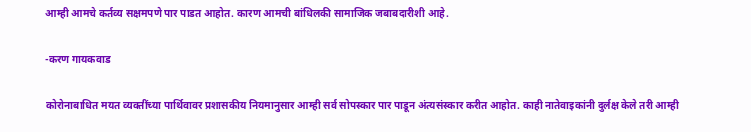आम्ही आमचे कर्तव्य सक्षमपणे पार पाडत आहोत. कारण आमची बांधिलकी सामाजिक जबाबदारीशी आहे.

-करण गायकवाड

कोरोनाबाधित मयत व्यक्तींच्या पार्थिवावर प्रशासकीय नियमानुसार आम्ही सर्व सोपस्कार पार पाडून अंत्यसंस्कार करीत आहोत. काही नातेवाइकांनी दुर्लक्ष केले तरी आम्ही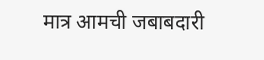मात्र आमची जबाबदारी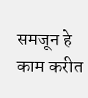समजून हे काम करीत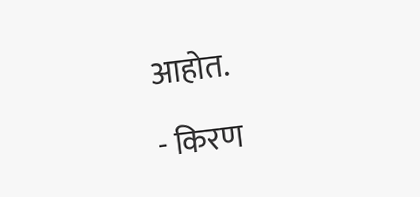आहोत.

- किरण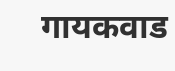गायकवाड